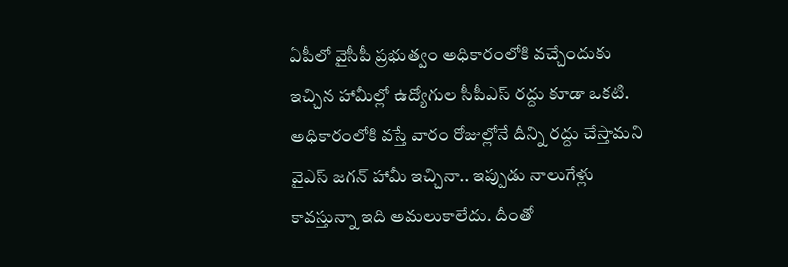ఏపీలో వైసీపీ ప్రభుత్వం అధికారంలోకి వచ్చేందుకు ఇచ్చిన హామీల్లో ఉద్యోగుల సీపీఎస్ రద్దు కూడా ఒకటి. అధికారంలోకి వస్తే వారం రోజుల్లోనే దీన్ని రద్దు చేస్తామని వైఎస్ జగన్ హామీ ఇచ్చినా.. ఇప్పుడు నాలుగేళ్లు కావస్తున్నా ఇది అమలుకాలేదు. దీంతో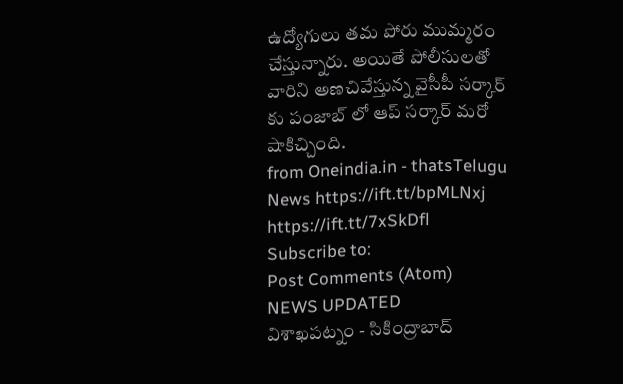ఉద్యోగులు తమ పోరు ముమ్మరం చేస్తున్నారు. అయితే పోలీసులతో వారిని అణచివేస్తున్న వైసీపీ సర్కార్ కు పంజాబ్ లో ఆప్ సర్కార్ మరో షాకిచ్చింది.
from Oneindia.in - thatsTelugu News https://ift.tt/bpMLNxj
https://ift.tt/7xSkDfl
Subscribe to:
Post Comments (Atom)
NEWS UPDATED
విశాఖపట్నం - సికింద్రాబాద్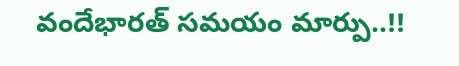వందేభారత్ సమయం మార్పు..!!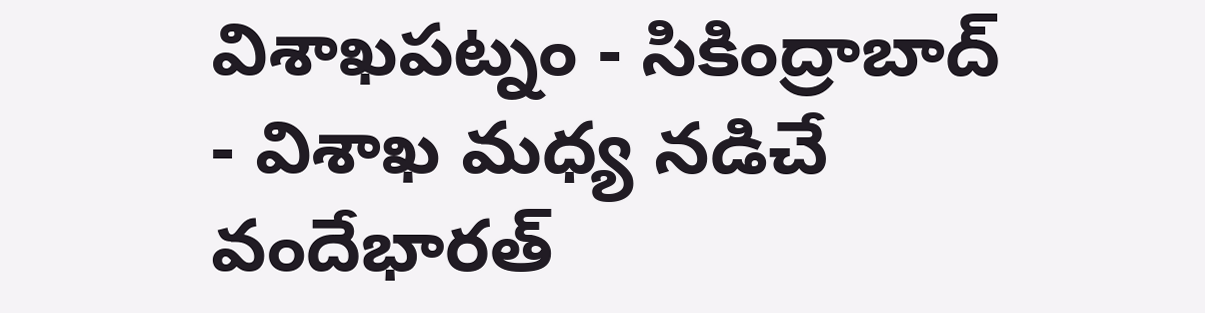విశాఖపట్నం - సికింద్రాబాద్ - విశాఖ మధ్య నడిచే వందేభారత్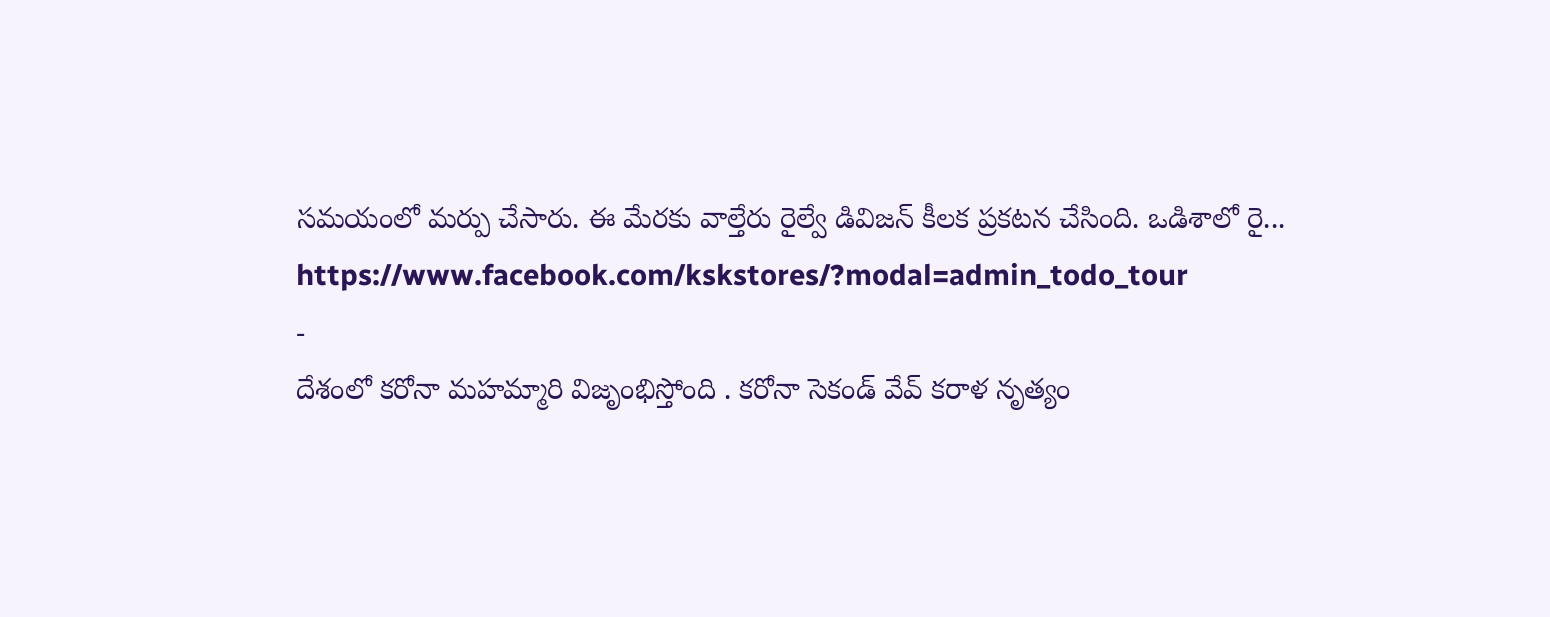సమయంలో మర్పు చేసారు. ఈ మేరకు వాల్తేరు రైల్వే డివిజన్ కీలక ప్రకటన చేసింది. ఒడిశాలో రై...
https://www.facebook.com/kskstores/?modal=admin_todo_tour
-
దేశంలో కరోనా మహమ్మారి విజృంభిస్తోంది . కరోనా సెకండ్ వేవ్ కరాళ నృత్యం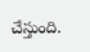చేస్తుంది.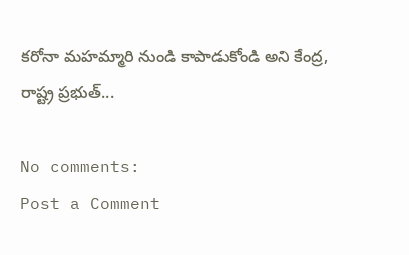కరోనా మహమ్మారి నుండి కాపాడుకోండి అని కేంద్ర, రాష్ట్ర ప్రభుత్...

No comments:
Post a Comment